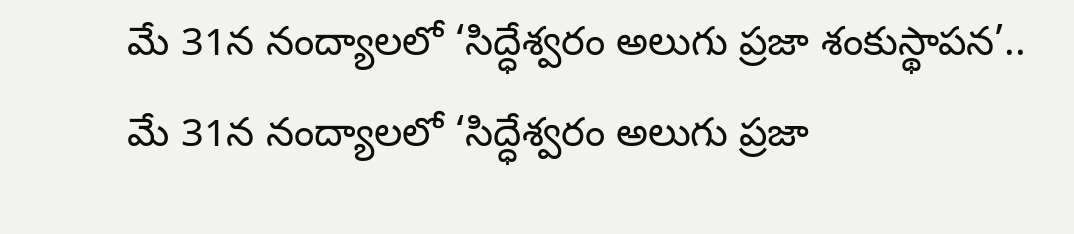మే 31న నంద్యాలలో ‘సిద్ధేశ్వరం అలుగు ప్రజా శంకుస్థాపన’.. మే 31న నంద్యాలలో ‘సిద్ధేశ్వరం అలుగు ప్రజా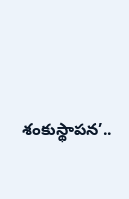శంకుస్థాపన’..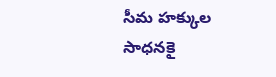సీమ హక్కుల సాధనకై